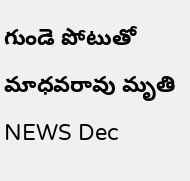గుండె పోటుతో మాధవరావు మృతి
NEWS Dec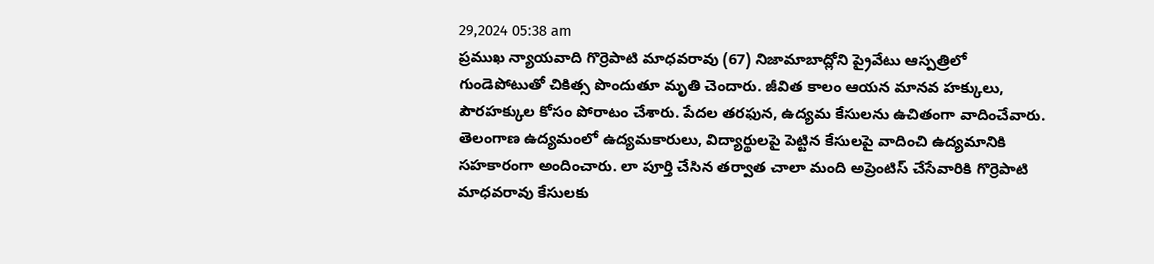29,2024 05:38 am
ప్రముఖ న్యాయవాది గొర్రెపాటి మాధవరావు (67) నిజామాబాద్లోని ప్రైవేటు ఆస్పత్రిలో గుండెపోటుతో చికిత్స పొందుతూ మృతి చెందారు. జీవిత కాలం ఆయన మానవ హక్కులు, పౌరహక్కుల కోసం పోరాటం చేశారు. పేదల తరఫున, ఉద్యమ కేసులను ఉచితంగా వాదించేవారు. తెలంగాణ ఉద్యమంలో ఉద్యమకారులు, విద్యార్థులపై పెట్టిన కేసులపై వాదించి ఉద్యమానికి సహకారంగా అందించారు. లా పూర్తి చేసిన తర్వాత చాలా మంది అప్రెంటిస్ చేసేవారికి గొర్రెపాటి మాధవరావు కేసులకు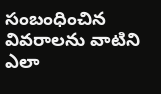సంబంధించిన వివరాలను వాటిని ఎలా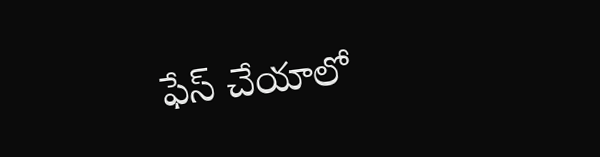ఫేస్ చేయాలో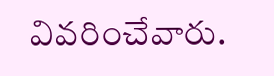వివరించేవారు.